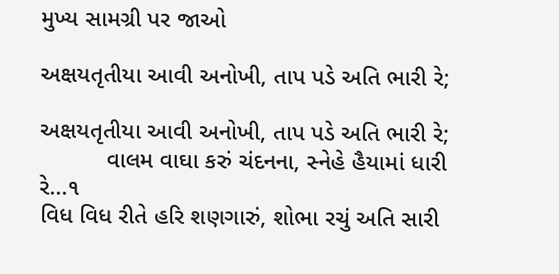મુખ્ય સામગ્રી પર જાઓ

અક્ષયતૃતીયા આવી અનોખી, તાપ પડે અતિ ભારી રે;

અક્ષયતૃતીયા આવી અનોખી, તાપ પડે અતિ ભારી રે;
          વાલમ વાઘા કરું ચંદનના, સ્નેહે હૈયામાં ધારી રે...૧
વિધ વિધ રીતે હરિ શણગારું, શોભા રચું અતિ સારી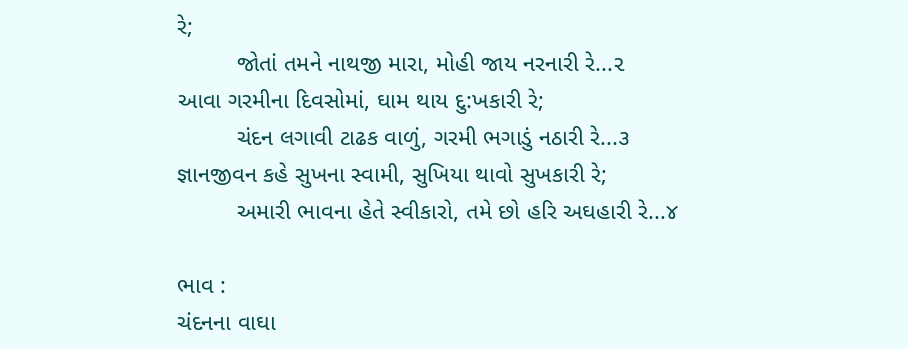રે;
         જોતાં તમને નાથજી મારા, મોહી જાય નરનારી રે...૨
આવા ગરમીના દિવસોમાં, ઘામ થાય દુ:ખકારી રે;
         ચંદન લગાવી ટાઢક વાળું, ગરમી ભગાડું નઠારી રે...૩
જ્ઞાનજીવન કહે સુખના સ્વામી, સુખિયા થાવો સુખકારી રે;
         અમારી ભાવના હેતે સ્વીકારો, તમે છો હરિ અઘહારી રે...૪

ભાવ :
ચંદનના વાઘા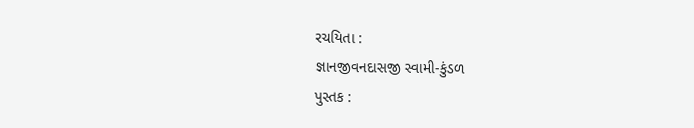રચયિતા :
જ્ઞાનજીવનદાસજી સ્વામી-કુંડળ
પુસ્તક :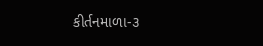કીર્તનમાળા-૩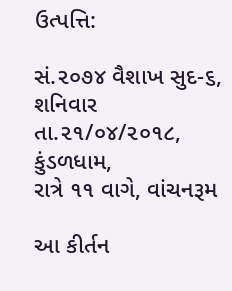ઉત્પત્તિ:

સં.૨૦૭૪ વૈશાખ સુદ-૬, શનિવાર તા.૨૧/૦૪/૨૦૧૮, કુંડળધામ,
રાત્રે ૧૧ વાગે, વાંચનરૂમ

આ કીર્તન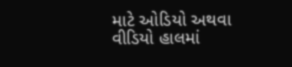માટે ઓડિયો અથવા વીડિયો હાલમાં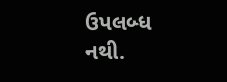ઉપલબ્ધ નથી.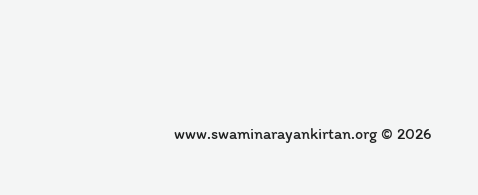www.swaminarayankirtan.org © 2026